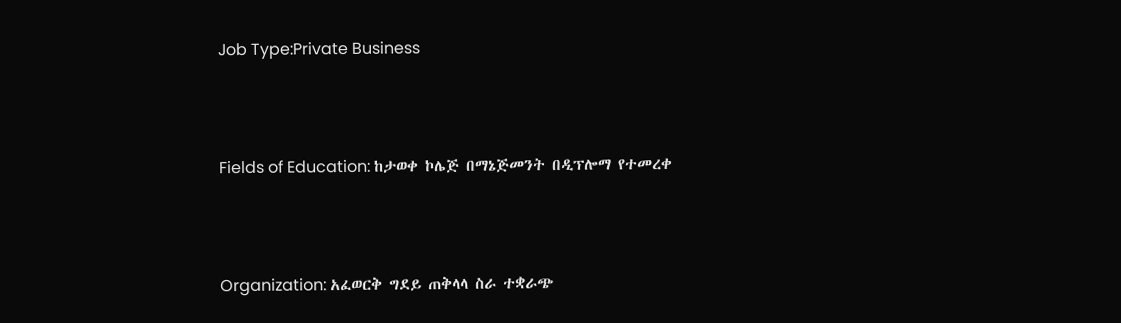Job Type:Private Business



Fields of Education: ከታወቀ ኮሌጅ በማኔጅመንት በዲፕሎማ የተመረቀ



Organization: አፈወርቅ ግደይ ጠቅላላ ስራ ተቋራጭ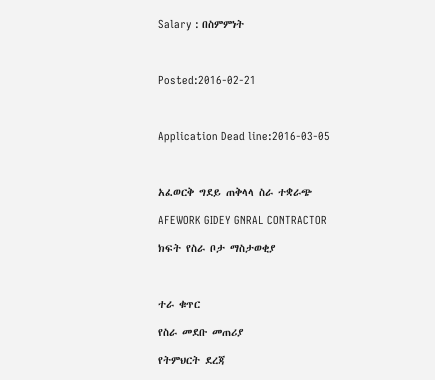Salary : በስምምነት



Posted:2016-02-21



Application Dead line:2016-03-05



አፈወርቅ ግደይ ጠቅላላ ስራ ተቋራጭ

AFEWORK GIDEY GNRAL CONTRACTOR

ክፍት የስራ ቦታ ማስታወቂያ



ተራ ቁጥር

የስራ መደቡ መጠሪያ

የትምህርት ደረጃ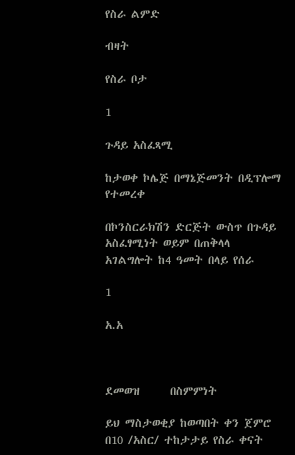የስራ ልምድ

ብዛት

የስራ ቦታ

1

ጉዳይ አስፈጻሚ

ከታወቀ ኮሌጅ በማኔጅመንት በዲፕሎማ የተመረቀ

በኮንስርራክሽን ድርጅት ውስጥ በጉዳይ አስፈፃሚነት ወይም በጠቅላላ አገልግሎት ከ4 ዓመት በላይ የሰራ

1

አ.አ



ደመወዝ      በስምምነት

ይህ ማስታወቂያ ከወጣበት ቀን ጀምሮ በ10 /አስር/ ተከታታይ የስራ ቀናት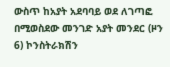ውስጥ ከአያት አደባባይ ወደ ለገጣፎ በሚወስደው መንገድ አያት መንደር (ዞን 6) ኮንስትራክሽን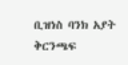ቢዝነስ ባንክ አያት ቅርንጫፍ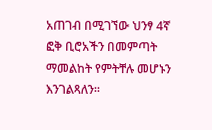አጠገብ በሚገኘው ህንፃ 4ኛ ፎቅ ቢሮአችን በመምጣት ማመልከት የምትቸሉ መሆኑን እንገልጻለን፡፡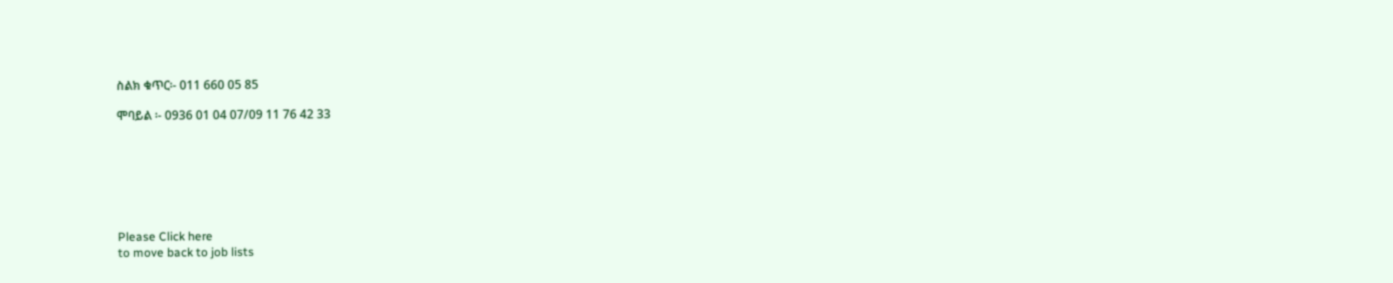ስልክ ቁጥር፡- 011 660 05 85

ሞባይል ፡- 0936 01 04 07/09 11 76 42 33







Please Click here
to move back to job lists